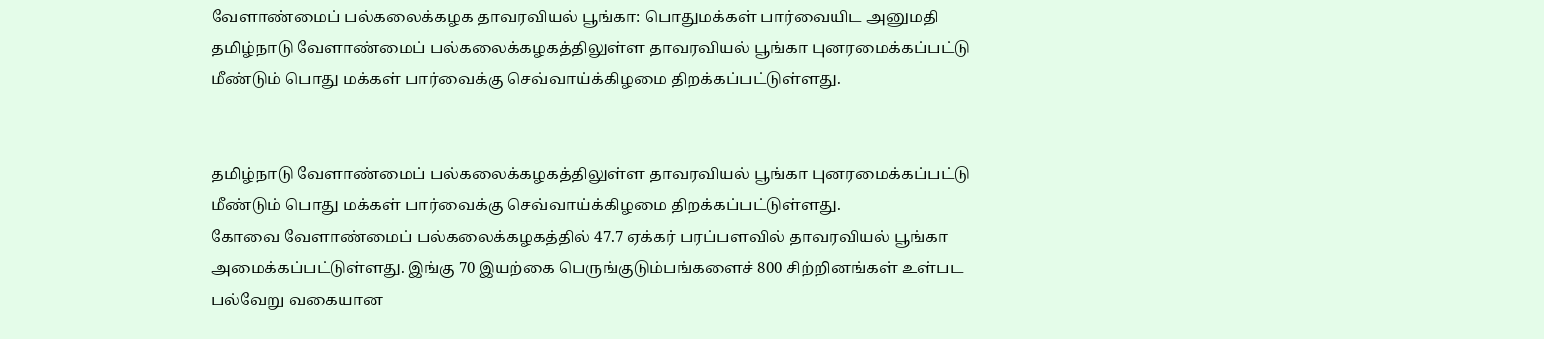வேளாண்மைப் பல்கலைக்கழக தாவரவியல் பூங்கா: பொதுமக்கள் பார்வையிட அனுமதி
தமிழ்நாடு வேளாண்மைப் பல்கலைக்கழகத்திலுள்ள தாவரவியல் பூங்கா புனரமைக்கப்பட்டு மீண்டும் பொது மக்கள் பார்வைக்கு செவ்வாய்க்கிழமை திறக்கப்பட்டுள்ளது.


தமிழ்நாடு வேளாண்மைப் பல்கலைக்கழகத்திலுள்ள தாவரவியல் பூங்கா புனரமைக்கப்பட்டு மீண்டும் பொது மக்கள் பார்வைக்கு செவ்வாய்க்கிழமை திறக்கப்பட்டுள்ளது.
கோவை வேளாண்மைப் பல்கலைக்கழகத்தில் 47.7 ஏக்கர் பரப்பளவில் தாவரவியல் பூங்கா அமைக்கப்பட்டுள்ளது. இங்கு 70 இயற்கை பெருங்குடும்பங்களைச் 800 சிற்றினங்கள் உள்பட பல்வேறு வகையான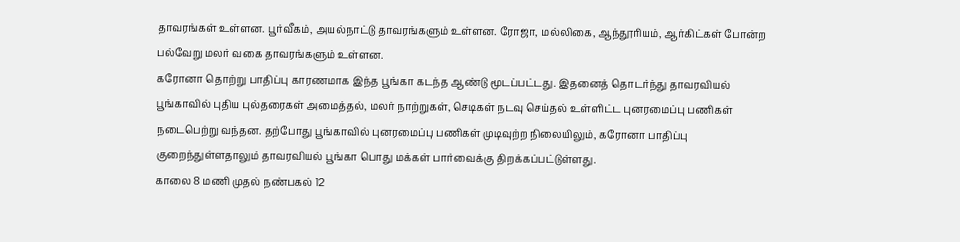தாவரங்கள் உள்ளன. பூர்வீகம், அயல்நாட்டு தாவரங்களும் உள்ளன. ரோஜா, மல்லிகை, ஆந்தூரியம், ஆர்கிட்கள் போன்ற பல்வேறு மலர் வகை தாவரங்களும் உள்ளன.
கரோனா தொற்று பாதிப்பு காரணமாக இந்த பூங்கா கடந்த ஆண்டு மூடப்பட்டது. இதனைத் தொடர்ந்து தாவரவியல் பூங்காவில் புதிய புல்தரைகள் அமைத்தல், மலர் நாற்றுகள், செடிகள் நடவு செய்தல் உள்ளிட்ட புனரமைப்பு பணிகள் நடைபெற்று வந்தன. தற்போது பூங்காவில் புனரமைப்பு பணிகள் முடிவுற்ற நிலையிலும், கரோனா பாதிப்பு குறைந்துள்ளதாலும் தாவரவியல் பூங்கா பொது மக்கள் பார்வைக்கு திறக்கப்பட்டுள்ளது.
காலை 8 மணி முதல் நண்பகல் 12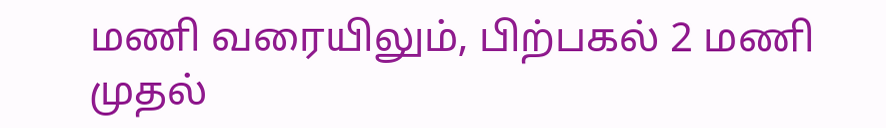மணி வரையிலும், பிற்பகல் 2 மணி முதல்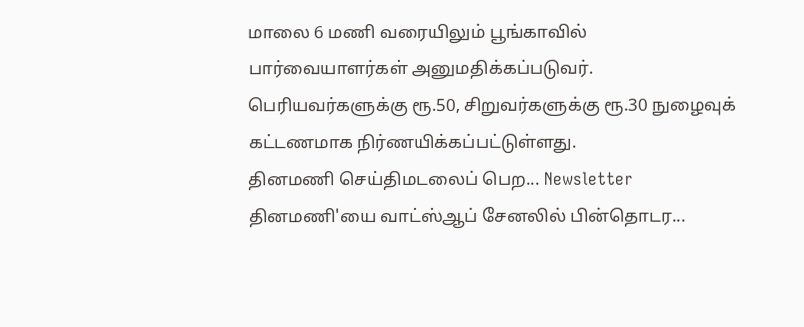மாலை 6 மணி வரையிலும் பூங்காவில் பார்வையாளர்கள் அனுமதிக்கப்படுவர். பெரியவர்களுக்கு ரூ.50, சிறுவர்களுக்கு ரூ.30 நுழைவுக் கட்டணமாக நிர்ணயிக்கப்பட்டுள்ளது.
தினமணி செய்திமடலைப் பெற... Newsletter
தினமணி'யை வாட்ஸ்ஆப் சேனலில் பின்தொடர...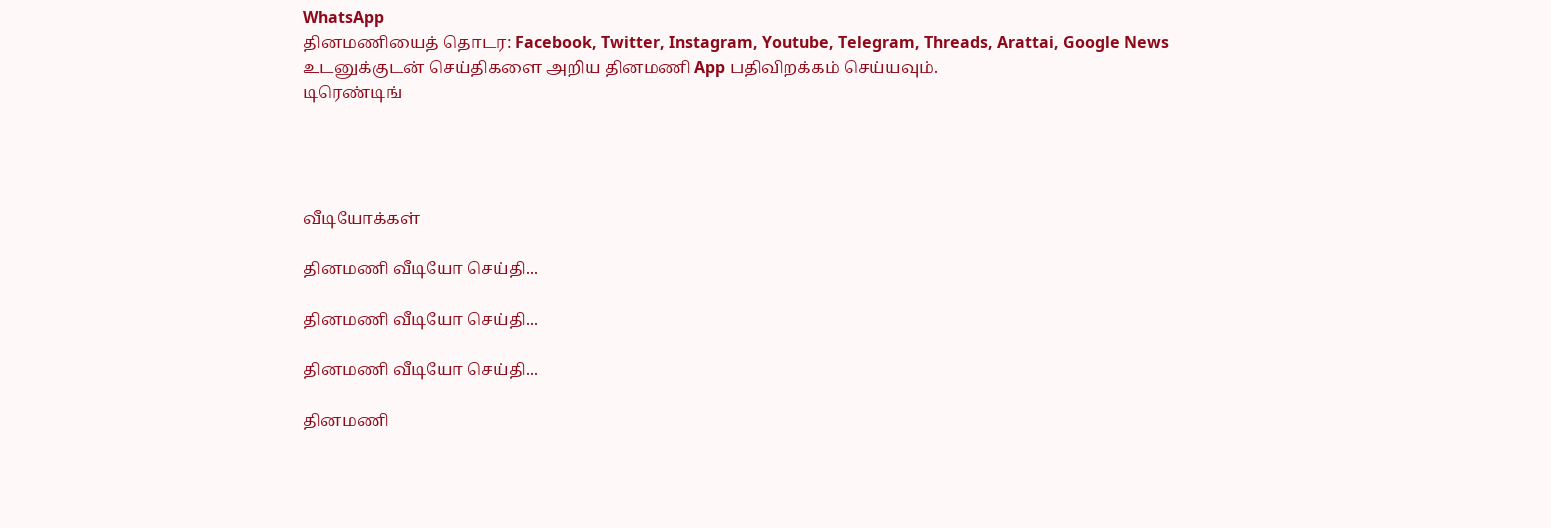WhatsApp
தினமணியைத் தொடர: Facebook, Twitter, Instagram, Youtube, Telegram, Threads, Arattai, Google News
உடனுக்குடன் செய்திகளை அறிய தினமணி App பதிவிறக்கம் செய்யவும்.
டிரெண்டிங்




வீடியோக்கள்

தினமணி வீடியோ செய்தி...

தினமணி வீடியோ செய்தி...

தினமணி வீடியோ செய்தி...

தினமணி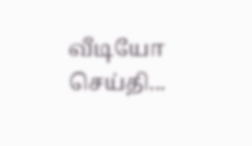வீடியோ செய்தி...